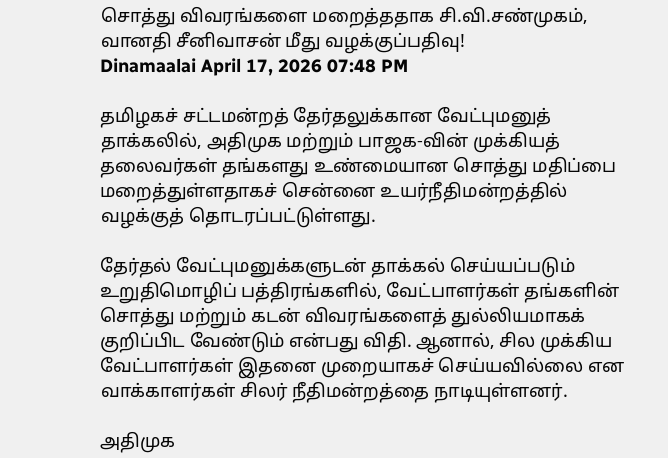சொத்து விவரங்களை மறைத்ததாக சி.வி.சண்முகம், வானதி சீனிவாசன் மீது வழக்குப்பதிவு!
Dinamaalai April 17, 2026 07:48 PM

தமிழகச் சட்டமன்றத் தேர்தலுக்கான வேட்புமனுத் தாக்கலில், அதிமுக மற்றும் பாஜக-வின் முக்கியத் தலைவர்கள் தங்களது உண்மையான சொத்து மதிப்பை மறைத்துள்ளதாகச் சென்னை உயர்நீதிமன்றத்தில் வழக்குத் தொடரப்பட்டுள்ளது.

தேர்தல் வேட்புமனுக்களுடன் தாக்கல் செய்யப்படும் உறுதிமொழிப் பத்திரங்களில், வேட்பாளர்கள் தங்களின் சொத்து மற்றும் கடன் விவரங்களைத் துல்லியமாகக் குறிப்பிட வேண்டும் என்பது விதி. ஆனால், சில முக்கிய வேட்பாளர்கள் இதனை முறையாகச் செய்யவில்லை என வாக்காளர்கள் சிலர் நீதிமன்றத்தை நாடியுள்ளனர்.

அதிமுக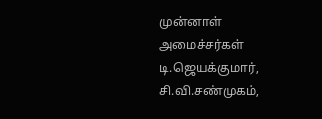முன்னாள் அமைச்சர்கள் டி.ஜெயக்குமார், சி.வி.சண்முகம்,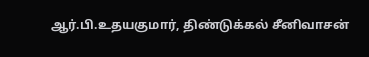ஆர்.பி.உதயகுமார், திண்டுக்கல் சீனிவாசன்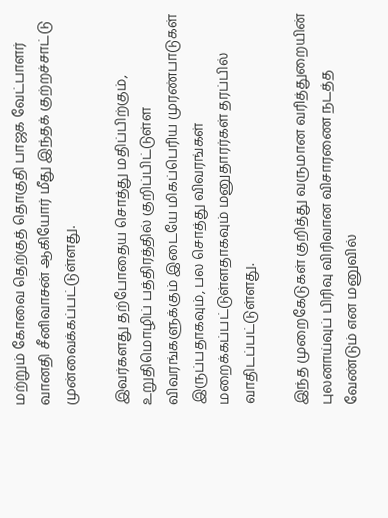மற்றும் கோவை தெற்குத் தொகுதி பாஜக வேட்பாளர் வானதி சீனிவாசன் ஆகியோர் மீது இந்தக் குற்றச்சாட்டு முன்வைக்கப்பட்டுள்ளது.

இவர்களது தற்போதைய சொத்து மதிப்பிற்கும், உறுதிமொழிப் பத்திரத்தில் குறிப்பிட்டுள்ள விவரங்களுக்கும் இடையே மிகப்பெரிய முரண்பாடுகள் இருப்பதாகவும், பல சொத்து விவரங்கள் மறைக்கப்பட்டுள்ளதாகவும் மனுதாரர்கள் தரப்பில் வாதிடப்பட்டுள்ளது.

இந்த முறைகேடுகள் குறித்து வருமான வரித்துறையின் புலனாய்வுப் பிரிவு விரிவான விசாரணை நடத்த வேண்டும் என மனுவில்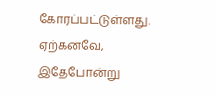கோரப்பட்டுள்ளது. ஏற்கனவே, இதேபோன்று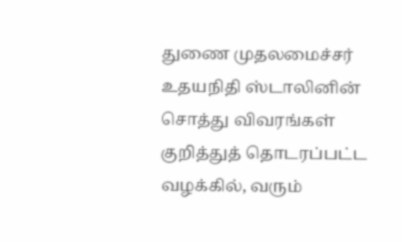துணை முதலமைச்சர் உதயநிதி ஸ்டாலினின் சொத்து விவரங்கள் குறித்துத் தொடரப்பட்ட வழக்கில், வரும்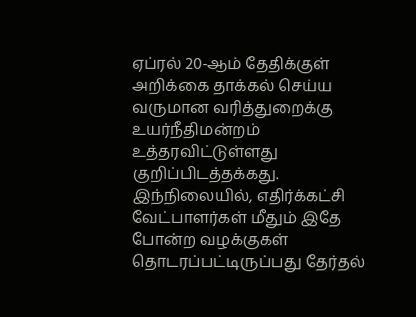ஏப்ரல் 20-ஆம் தேதிக்குள் அறிக்கை தாக்கல் செய்ய வருமான வரித்துறைக்கு உயர்நீதிமன்றம் உத்தரவிட்டுள்ளது குறிப்பிடத்தக்கது. இந்நிலையில், எதிர்க்கட்சி வேட்பாளர்கள் மீதும் இதே போன்ற வழக்குகள் தொடரப்பட்டிருப்பது தேர்தல்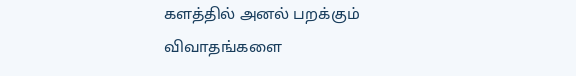களத்தில் அனல் பறக்கும் விவாதங்களை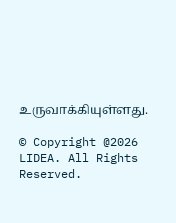உருவாக்கியுள்ளது.

© Copyright @2026 LIDEA. All Rights Reserved.